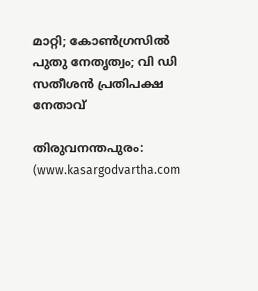മാറ്റി; കോൺഗ്രസിൽ പുതു നേതൃത്വം; വി ഡി സതീശൻ പ്രതിപക്ഷ നേതാവ്

തിരുവനന്തപുരം: (www.kasargodvartha.com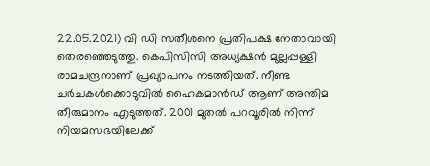22.05.2021) വി ഡി സതീശനെ പ്രതിപക്ഷ നേതാവായി തെരഞ്ഞെടുത്തു. കെപിസിസി അധ്യക്ഷൻ മുല്ലപ്പള്ളി രാമചന്ദ്രനാണ് പ്രഖ്യാപനം നടത്തിയത്. നീണ്ട ചർചകൾക്കൊടുവിൽ ഹൈകമാൻഡ് ആണ് അന്തിമ തീരുമാനം എടുത്തത്. 2001 മുതൽ പറവൂരിൽ നിന്ന് നിയമസഭയിലേക്ക്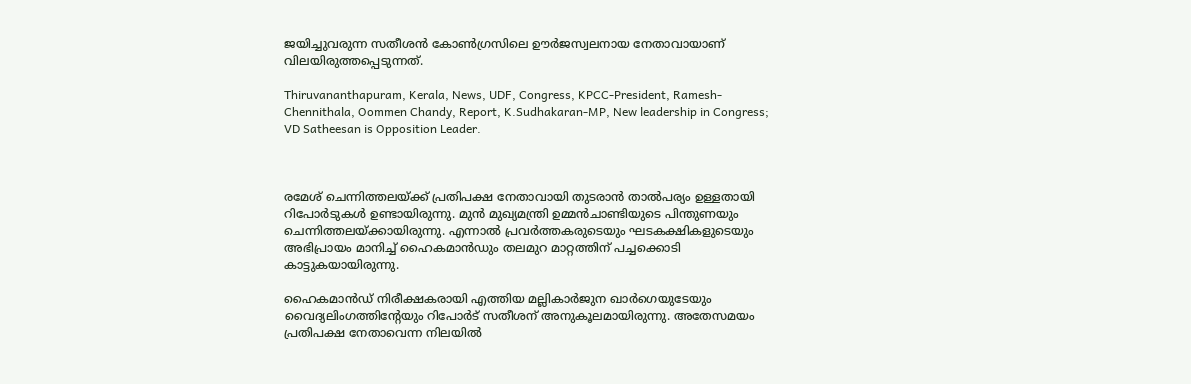ജയിച്ചുവരുന്ന സതീശൻ കോൺഗ്രസിലെ ഊർജസ്വലനായ നേതാവായാണ് വിലയിരുത്തപ്പെടുന്നത്.

Thiruvananthapuram, Kerala, News, UDF, Congress, KPCC-President, Ramesh-Chennithala, Oommen Chandy, Report, K.Sudhakaran-MP, New leadership in Congress; VD Satheesan is Opposition Leader.



രമേശ് ചെന്നിത്തലയ്ക്ക് പ്രതിപക്ഷ നേതാവായി തുടരാൻ താൽപര്യം ഉള്ളതായി റിപോർടുകൾ ഉണ്ടായിരുന്നു. മുൻ മുഖ്യമന്ത്രി ഉമ്മൻചാണ്ടിയുടെ പിന്തുണയും ചെന്നിത്തലയ്ക്കായിരുന്നു. എന്നാൽ പ്രവർത്തകരുടെയും ഘടകക്ഷികളുടെയും അഭിപ്രായം മാനിച്ച് ഹൈകമാൻഡും തലമുറ മാറ്റത്തിന് പച്ചക്കൊടി കാട്ടുകയായിരുന്നു.

ഹൈകമാന്‍ഡ് നിരീക്ഷകരായി എത്തിയ മല്ലികാര്‍ജുന ഖാര്‍ഗെയുടേയും വൈദ്യലിംഗത്തിന്റേയും റിപോര്‍ട് സതീശന് അനുകൂലമായിരുന്നു. അതേസമയം പ്രതിപക്ഷ നേതാവെന്ന നിലയിൽ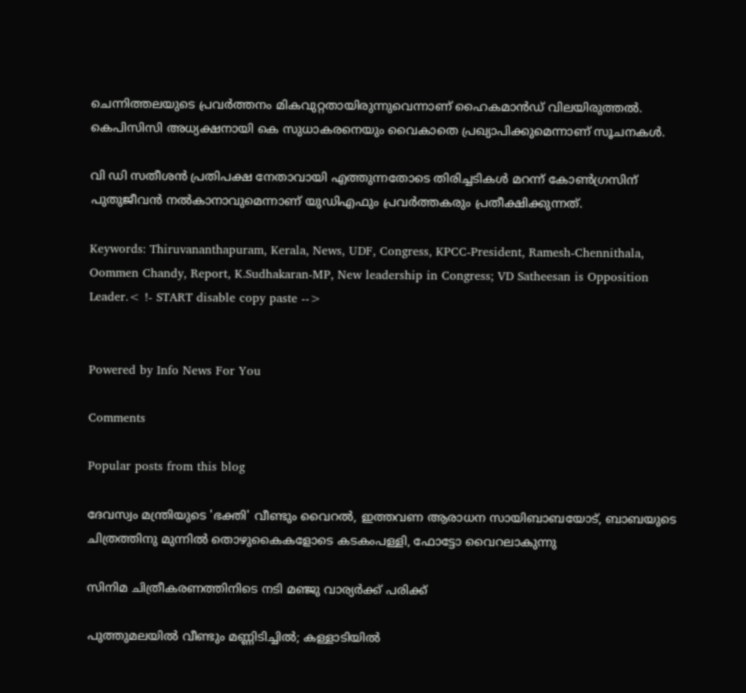ചെന്നിത്തലയുടെ പ്രവർത്തനം മികവുറ്റതായിരുന്നുവെന്നാണ് ഹൈകമാൻഡ് വിലയിരുത്തൽ. കെപിസിസി അധ്യക്ഷനായി കെ സുധാകരനെയും വൈകാതെ പ്രഖ്യാപിക്കുമെന്നാണ് സൂചനകള്‍.

വി ഡി സതീശൻ പ്രതിപക്ഷ നേതാവായി എത്തുന്നതോടെ തിരിച്ചടികൾ മറന്ന് കോൺഗ്രസിന് പുതുജീവൻ നൽകാനാവുമെന്നാണ് യുഡിഎഫും പ്രവർത്തകരും പ്രതീക്ഷിക്കുന്നത്.

Keywords: Thiruvananthapuram, Kerala, News, UDF, Congress, KPCC-President, Ramesh-Chennithala, Oommen Chandy, Report, K.Sudhakaran-MP, New leadership in Congress; VD Satheesan is Opposition Leader.< !- START disable copy paste -->


Powered by Info News For You

Comments

Popular posts from this blog

ദേവസ്വം മന്ത്രിയുടെ 'ഭക്തി' വീണ്ടും വൈറല്‍, ഇത്തവണ ആരാധന സായിബാബയോട്, ബാബയുടെ ചിത്രത്തിനു മുന്നില്‍ തൊഴുകൈകളോടെ കടകംപള്ളി, ഫോട്ടോ വൈറലാകുന്നു

സിനിമ ചിത്രീകരണത്തിനിടെ നടി മഞ്ജു വാര്യര്‍ക്ക് പരിക്ക്

പുത്തുമലയില്‍ വീണ്ടും മണ്ണിടിച്ചില്‍; കള്ളാടിയില്‍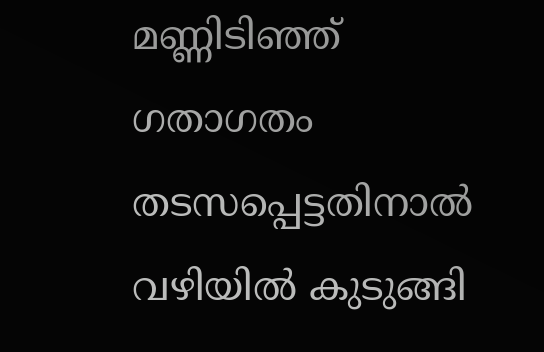മണ്ണിടിഞ്ഞ് ഗതാഗതം തടസപ്പെട്ടതിനാല്‍ വഴിയില്‍ കുടുങ്ങി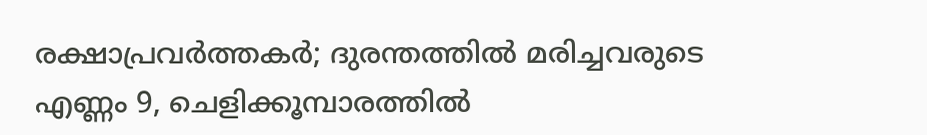രക്ഷാപ്രവര്‍ത്തകര്‍; ദുരന്തത്തില്‍ മരിച്ചവരുടെ എണ്ണം 9, ചെളിക്കൂമ്പാരത്തില്‍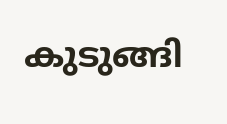കുടുങ്ങി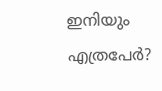ഇനിയും എത്രപേര്‍?